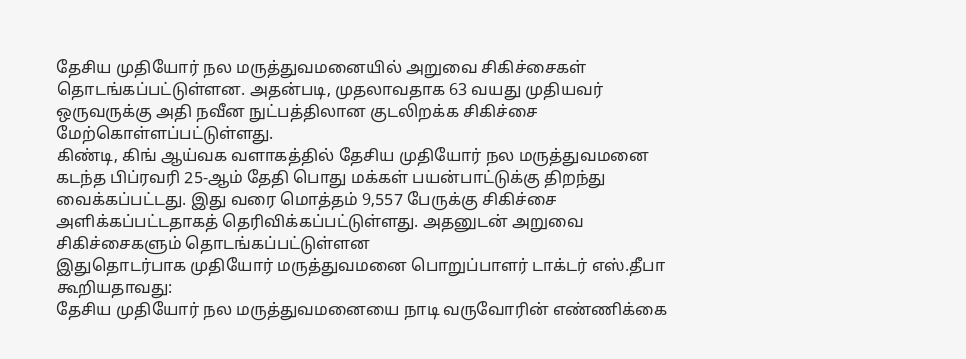தேசிய முதியோர் நல மருத்துவமனையில் அறுவை சிகிச்சைகள் தொடங்கப்பட்டுள்ளன. அதன்படி, முதலாவதாக 63 வயது முதியவர் ஒருவருக்கு அதி நவீன நுட்பத்திலான குடலிறக்க சிகிச்சை மேற்கொள்ளப்பட்டுள்ளது.
கிண்டி, கிங் ஆய்வக வளாகத்தில் தேசிய முதியோர் நல மருத்துவமனை கடந்த பிப்ரவரி 25-ஆம் தேதி பொது மக்கள் பயன்பாட்டுக்கு திறந்து வைக்கப்பட்டது. இது வரை மொத்தம் 9,557 பேருக்கு சிகிச்சை அளிக்கப்பட்டதாகத் தெரிவிக்கப்பட்டுள்ளது. அதனுடன் அறுவை சிகிச்சைகளும் தொடங்கப்பட்டுள்ளன
இதுதொடர்பாக முதியோர் மருத்துவமனை பொறுப்பாளர் டாக்டர் எஸ்.தீபா கூறியதாவது:
தேசிய முதியோர் நல மருத்துவமனையை நாடி வருவோரின் எண்ணிக்கை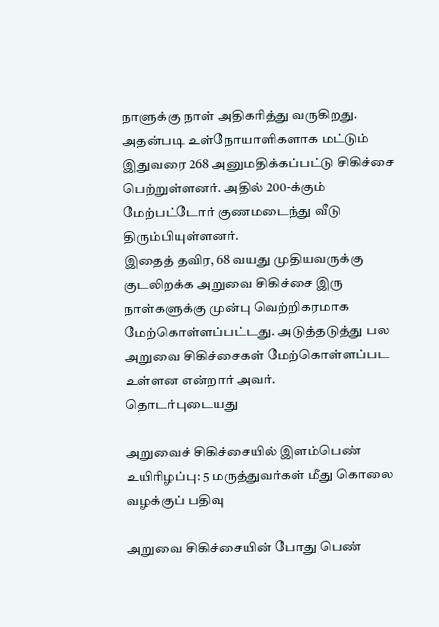நாளுக்கு நாள் அதிகரித்து வருகிறது. அதன்படி உள்நோயாளிகளாக மட்டும் இதுவரை 268 அனுமதிக்கப்பட்டு சிகிச்சை பெற்றுள்ளனர். அதில் 200-க்கும் மேற்பட்டோர் குணமடைந்து வீடு திரும்பியுள்ளனர்.
இதைத் தவிர, 68 வயது முதியவருக்கு குடலிறக்க அறுவை சிகிச்சை இரு நாள்களுக்கு முன்பு வெற்றிகரமாக மேற்கொள்ளப்பட்டது. அடுத்தடுத்து பல அறுவை சிகிச்சைகள் மேற்கொள்ளப்பட உள்ளன என்றார் அவர்.
தொடர்புடையது

அறுவைச் சிகிச்சையில் இளம்பெண் உயிரிழப்பு: 5 மருத்துவர்கள் மீது கொலை வழக்குப் பதிவு

அறுவை சிகிச்சையின் போது பெண்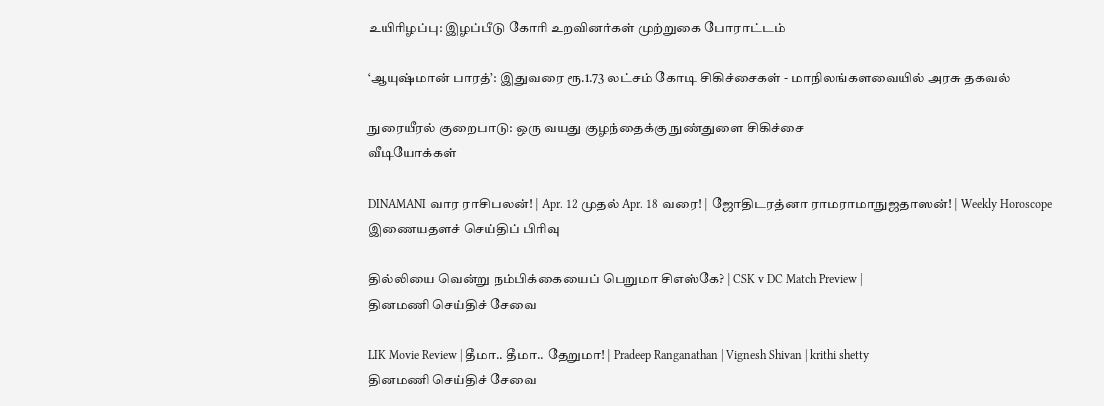உயிரிழப்பு: இழப்பீடு கோரி உறவினர்கள் முற்றுகை போராட்டம்

‘ஆயுஷ்மான் பாரத்’: இதுவரை ரூ.1.73 லட்சம் கோடி சிகிச்சைகள் - மாநிலங்களவையில் அரசு தகவல்

நுரையீரல் குறைபாடு: ஒரு வயது குழந்தைக்கு நுண்துளை சிகிச்சை
வீடியோக்கள்

DINAMANI வார ராசிபலன்! | Apr. 12 முதல் Apr. 18 வரை! | ஜோதிடரத்னா ராமராமாநுஜதாஸன்! | Weekly Horoscope
இணையதளச் செய்திப் பிரிவு

தில்லியை வென்று நம்பிக்கையைப் பெறுமா சிஎஸ்கே? | CSK v DC Match Preview |
தினமணி செய்திச் சேவை

LIK Movie Review | தீமா.. தீமா.. தேறுமா! | Pradeep Ranganathan | Vignesh Shivan | krithi shetty
தினமணி செய்திச் சேவை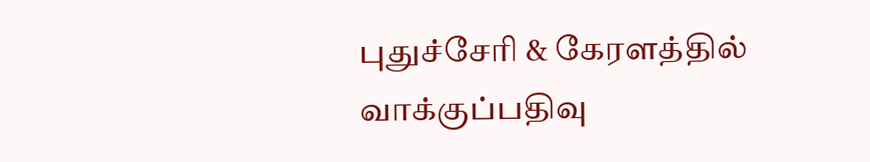புதுச்சேரி & கேரளத்தில் வாக்குப்பதிவு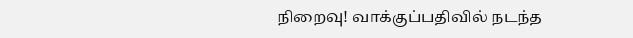நிறைவு! வாக்குப்பதிவில் நடந்த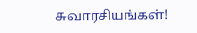சுவாரசியங்கள்!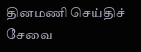தினமணி செய்திச் சேவை